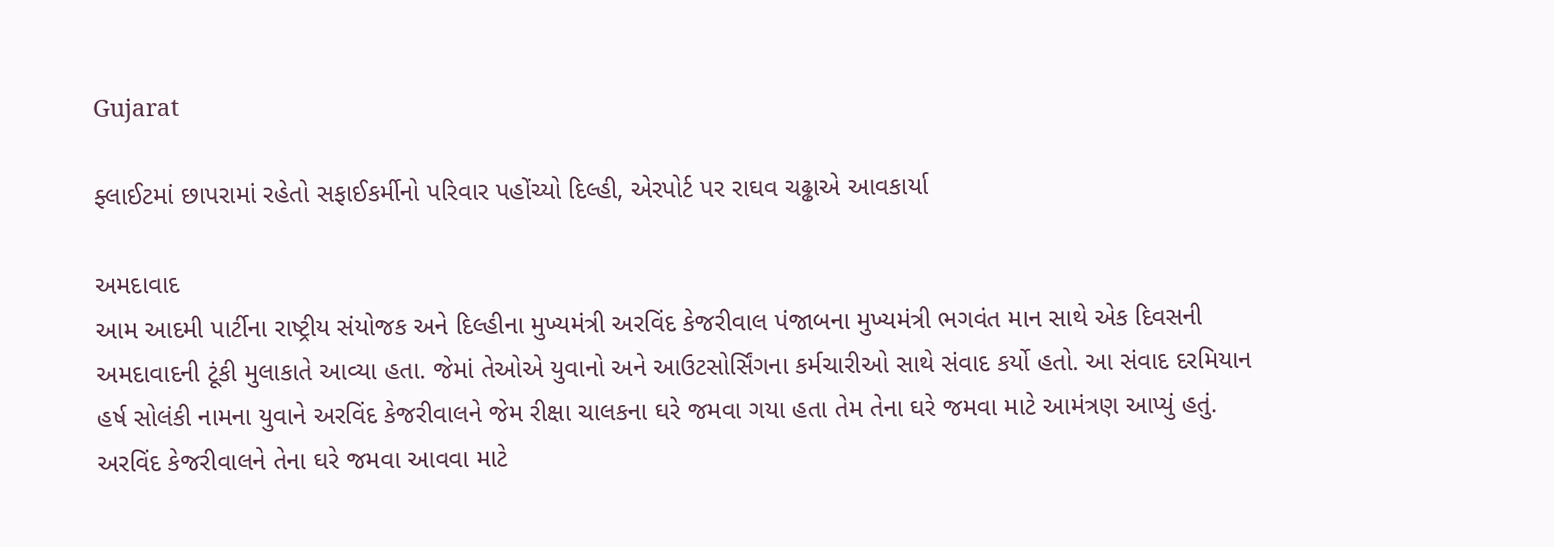Gujarat

ફ્લાઈટમાં છાપરામાં રહેતો સફાઈકર્મીનો પરિવાર પહોંચ્યો દિલ્હી, એરપોર્ટ પર રાઘવ ચઢ્ઢાએ આવકાર્યા

અમદાવાદ
આમ આદમી પાર્ટીના રાષ્ટ્રીય સંયોજક અને દિલ્હીના મુખ્યમંત્રી અરવિંદ કેજરીવાલ પંજાબના મુખ્યમંત્રી ભગવંત માન સાથે એક દિવસની અમદાવાદની ટૂંકી મુલાકાતે આવ્યા હતા. જેમાં તેઓએ યુવાનો અને આઉટસોર્સિંગના કર્મચારીઓ સાથે સંવાદ કર્યો હતો. આ સંવાદ દરમિયાન હર્ષ સોલંકી નામના યુવાને અરવિંદ કેજરીવાલને જેમ રીક્ષા ચાલકના ઘરે જમવા ગયા હતા તેમ તેના ઘરે જમવા માટે આમંત્રણ આપ્યું હતું. અરવિંદ કેજરીવાલને તેના ઘરે જમવા આવવા માટે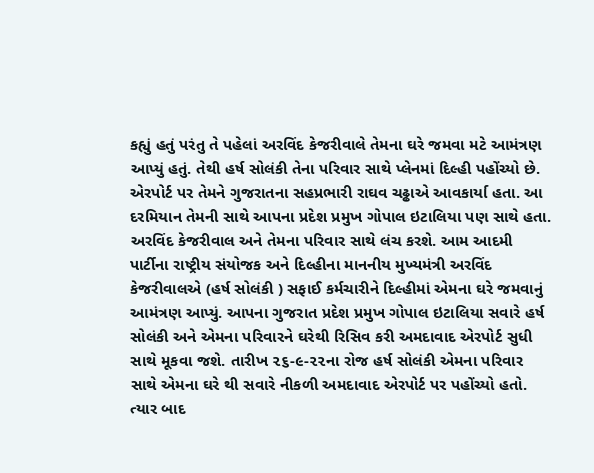કહ્યું હતું પરંતુ તે પહેલાં અરવિંદ કેજરીવાલે તેમના ઘરે જમવા મટે આમંત્રણ આપ્યું હતું. તેથી હર્ષ સોલંકી તેના પરિવાર સાથે પ્લેનમાં દિલ્હી પહોંચ્યો છે. એરપોર્ટ પર તેમને ગુજરાતના સહપ્રભારી રાઘવ ચઢ્ઢાએ આવકાર્યા હતા. આ દરમિયાન તેમની સાથે આપના પ્રદેશ પ્રમુખ ગોપાલ ઇટાલિયા પણ સાથે હતા. અરવિંદ કેજરીવાલ અને તેમના પરિવાર સાથે લંચ કરશે. આમ આદમી પાર્ટીના રાષ્ટ્રીય સંયોજક અને દિલ્હીના માનનીય મુખ્યમંત્રી અરવિંદ કેજરીવાલએ (હર્ષ સોલંકી ) સફાઈ કર્મચારીને દિલ્હીમાં એમના ઘરે જમવાનું આમંત્રણ આપ્યું. આપના ગુજરાત પ્રદેશ પ્રમુખ ગોપાલ ઇટાલિયા સવારે હર્ષ સોલંકી અને એમના પરિવારને ઘરેથી રિસિવ કરી અમદાવાદ એરપોર્ટ સુધી સાથે મૂકવા જશે. તારીખ ૨૬-૯-૨૨ના રોજ હર્ષ સોલંકી એમના પરિવાર સાથે એમના ઘરે થી સવારે નીકળી અમદાવાદ એરપોર્ટ પર પહોંચ્યો હતો. ત્યાર બાદ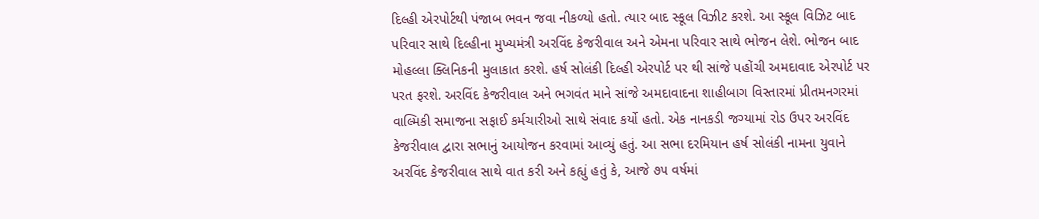દિલ્હી એરપોર્ટથી પંજાબ ભવન જવા નીકળ્યો હતો. ત્યાર બાદ સ્કૂલ વિઝીટ કરશે. આ સ્કૂલ વિઝિટ બાદ પરિવાર સાથે દિલ્હીના મુખ્યમંત્રી અરવિંદ કેજરીવાલ અને એમના પરિવાર સાથે ભોજન લેશે. ભોજન બાદ મોહલ્લા ક્લિનિકની મુલાકાત કરશે. હર્ષ સોલંકી દિલ્હી એરપોર્ટ પર થી સાંજે પહોંચી અમદાવાદ એરપોર્ટ પર પરત ફરશે. અરવિંદ કેજરીવાલ અને ભગવંત માને સાંજે અમદાવાદના શાહીબાગ વિસ્તારમાં પ્રીતમનગરમાં વાલ્મિકી સમાજના સફાઈ કર્મચારીઓ સાથે સંવાદ કર્યો હતો. એક નાનકડી જગ્યામાં રોડ ઉપર અરવિંદ કેજરીવાલ દ્વારા સભાનું આયોજન કરવામાં આવ્યું હતું. આ સભા દરમિયાન હર્ષ સોલંકી નામના યુવાને અરવિંદ કેજરીવાલ સાથે વાત કરી અને કહ્યું હતું કે, આજે ૭૫ વર્ષમાં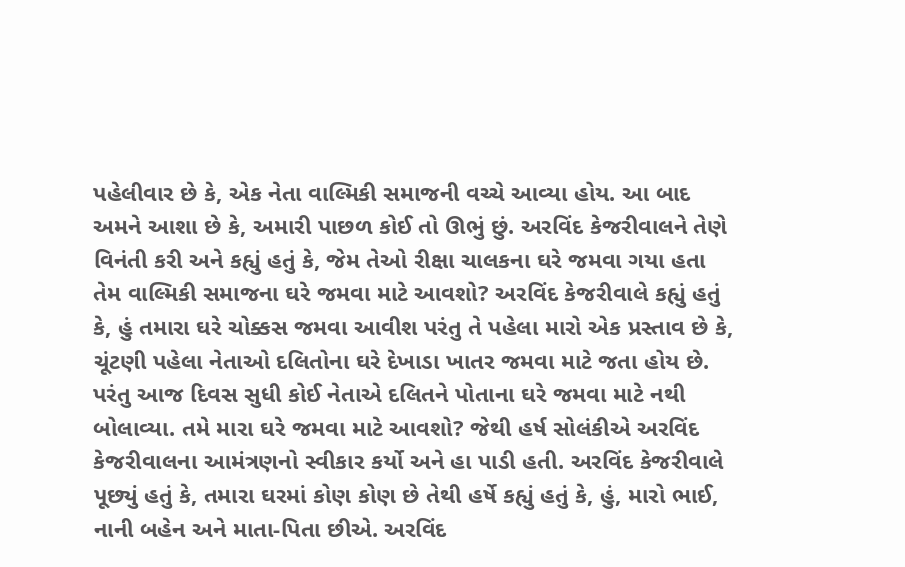પહેલીવાર છે કે, એક નેતા વાલ્મિકી સમાજની વચ્ચે આવ્યા હોય. આ બાદ અમને આશા છે કે, અમારી પાછળ કોઈ તો ઊભું છું. અરવિંદ કેજરીવાલને તેણે વિનંતી કરી અને કહ્યું હતું કે, જેમ તેઓ રીક્ષા ચાલકના ઘરે જમવા ગયા હતા તેમ વાલ્મિકી સમાજના ઘરે જમવા માટે આવશો? અરવિંદ કેજરીવાલે કહ્યું હતું કે, હું તમારા ઘરે ચોક્કસ જમવા આવીશ પરંતુ તે પહેલા મારો એક પ્રસ્તાવ છે કે, ચૂંટણી પહેલા નેતાઓ દલિતોના ઘરે દેખાડા ખાતર જમવા માટે જતા હોય છે. પરંતુ આજ દિવસ સુધી કોઈ નેતાએ દલિતને પોતાના ઘરે જમવા માટે નથી બોલાવ્યા. તમે મારા ઘરે જમવા માટે આવશો? જેથી હર્ષ સોલંકીએ અરવિંદ કેજરીવાલના આમંત્રણનો સ્વીકાર કર્યો અને હા પાડી હતી. અરવિંદ કેજરીવાલે પૂછ્યું હતું કે, તમારા ઘરમાં કોણ કોણ છે તેથી હર્ષે કહ્યું હતું કે, હું, મારો ભાઈ, નાની બહેન અને માતા-પિતા છીએ. અરવિંદ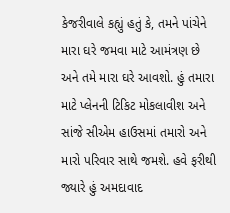કેજરીવાલે કહ્યું હતું કે, તમને પાંચેને મારા ઘરે જમવા માટે આમંત્રણ છે અને તમે મારા ઘરે આવશો. હું તમારા માટે પ્લેનની ટિકિટ મોકલાવીશ અને સાંજે સીએમ હાઉસમાં તમારો અને મારો પરિવાર સાથે જમશે. હવે ફરીથી જ્યારે હું અમદાવાદ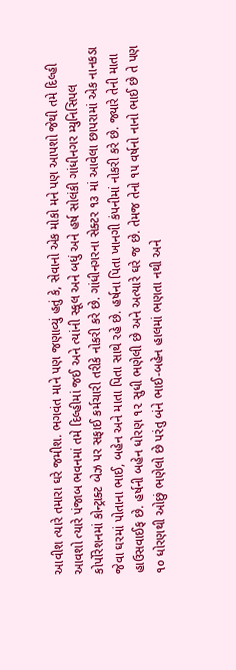આવીશ ત્યારે તમારા ઘરે જમીશ. ભગવંત માને પણ જણાવ્યું હતું કે, સેવાનો એક મોકો મને પણ આપશો જેથી તમે દિલ્હી આવશો ત્યારે પંજાબ ભવનમાં તમે દિલ્હીમાં જઈ અને ત્યાંની સ્કૂલ અને બધું અને હર્ષ સોલંકી ગાંધીનગર મ્યુનિસિપલ કોર્પોરેશનમાં કોન્ટ્રાક્ટ બેઝ પર સફાઈ કર્મચારી તરીકે નોકરી કરે છે. ગાંધીનગરના સેક્ટર ૧૩ માં આવેલા છાપરામાં એક નાનકડા જેવા ઘરમાં પોતાના ભાઈ, બહેન અને માતા પિતા સાથે રહે છે. હર્ષના પિતા ખાનગી કંપનીમાં નોકરી કરે છે. જ્યારે તેની માતા હાઉસવાઈફ છે. હર્ષની બહેન ધોરણ ૧૨ સુધી ભણેલી છે અને અત્યારે ઘરે જ છે. તેમજ તેનો ૧૫ વર્ષનો નાનો ભાઈ છે તે પણ ૧૦ ધોરણથી ઓછું ભણેલો છે પરંતુ બંને ભાઈ-બહેન હાલમાં ભણતા નથી અને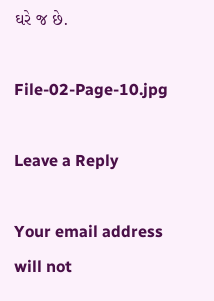ઘરે જ છે.

File-02-Page-10.jpg

Leave a Reply

Your email address will not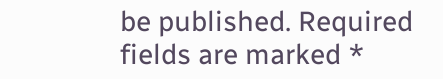be published. Required fields are marked *